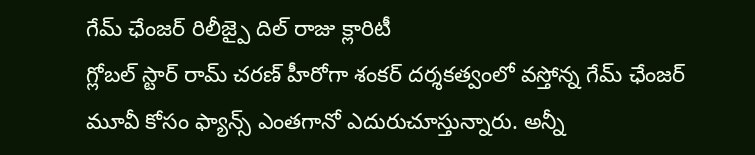గేమ్ ఛేంజర్ రిలీజ్పై దిల్ రాజు క్లారిటీ
గ్లోబల్ స్టార్ రామ్ చరణ్ హీరోగా శంకర్ దర్శకత్వంలో వస్తోన్న గేమ్ ఛేంజర్ మూవీ కోసం ఫ్యాన్స్ ఎంతగానో ఎదురుచూస్తున్నారు. అన్నీ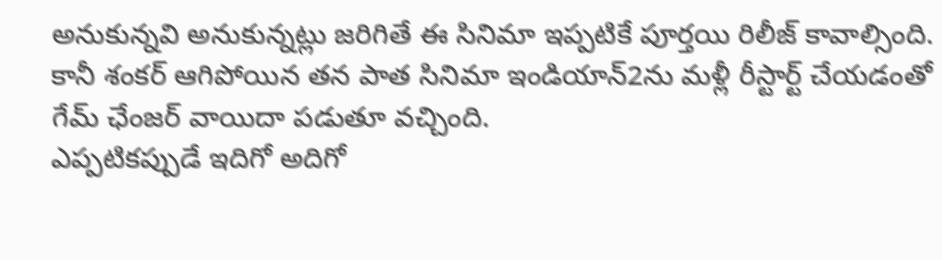అనుకున్నవి అనుకున్నట్లు జరిగితే ఈ సినిమా ఇప్పటికే పూర్తయి రిలీజ్ కావాల్సింది. కానీ శంకర్ ఆగిపోయిన తన పాత సినిమా ఇండియాన్2ను మళ్లీ రీస్టార్ట్ చేయడంతో గేమ్ ఛేంజర్ వాయిదా పడుతూ వచ్చింది.
ఎప్పటికప్పుడే ఇదిగో అదిగో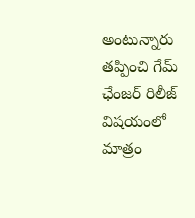అంటున్నారు తప్పించి గేమ్ ఛేంజర్ రిలీజ్ విషయంలో మాత్రం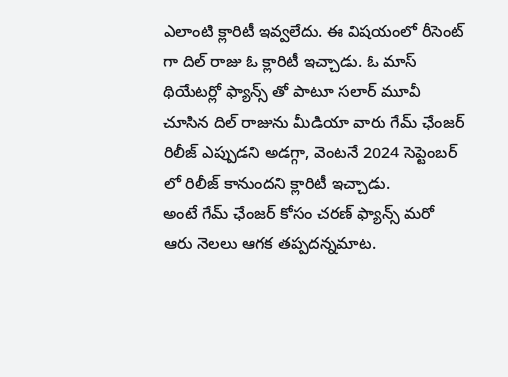ఎలాంటి క్లారిటీ ఇవ్వలేదు. ఈ విషయంలో రీసెంట్ గా దిల్ రాజు ఓ క్లారిటీ ఇచ్చాడు. ఓ మాస్ థియేటర్లో ఫ్యాన్స్ తో పాటూ సలార్ మూవీ చూసిన దిల్ రాజును మీడియా వారు గేమ్ ఛేంజర్ రిలీజ్ ఎప్పుడని అడగ్గా, వెంటనే 2024 సెప్టెంబర్ లో రిలీజ్ కానుందని క్లారిటీ ఇచ్చాడు.
అంటే గేమ్ ఛేంజర్ కోసం చరణ్ ఫ్యాన్స్ మరో ఆరు నెలలు ఆగక తప్పదన్నమాట.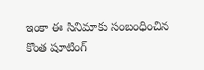ఇంకా ఈ సినిమాకు సంబంధించిన కొంత షూటింగ్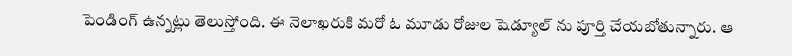పెండింగ్ ఉన్నట్లు తెలుస్తోంది. ఈ నెలాఖరుకి మరో ఓ మూడు రోజుల షెడ్యూల్ ను పూర్తి చేయబోతున్నారు. ఆ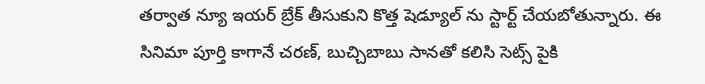తర్వాత న్యూ ఇయర్ బ్రేక్ తీసుకుని కొత్త షెడ్యూల్ ను స్టార్ట్ చేయబోతున్నారు. ఈ సినిమా పూర్తి కాగానే చరణ్, బుచ్చిబాబు సానతో కలిసి సెట్స్ పైకి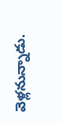వెళ్లనున్నాడు.